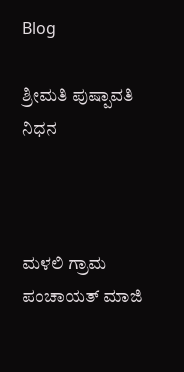Blog

ಶ್ರೀಮತಿ ಪುಷ್ಪಾವತಿ ನಿಧನ



ಮಳಲಿ ಗ್ರಾಮ ಪಂಚಾಯತ್ ಮಾಜಿ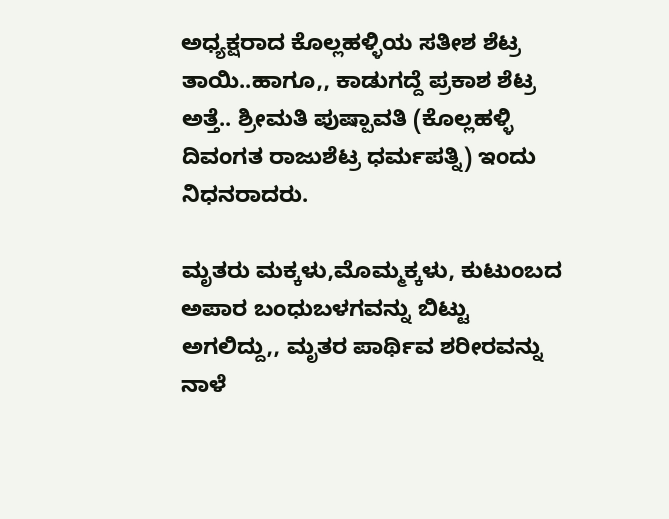ಅಧ್ಯಕ್ಷರಾದ ಕೊಲ್ಲಹಳ್ಳಿಯ ಸತೀಶ ಶೆಟ್ರ ತಾಯಿ..ಹಾಗೂ,, ಕಾಡುಗದ್ದೆ ಪ್ರಕಾಶ ಶೆಟ್ರ ಅತ್ತೆ.. ಶ್ರೀಮತಿ ಪುಷ್ಪಾವತಿ (ಕೊಲ್ಲಹಳ್ಳಿ ದಿವಂಗತ ರಾಜುಶೆಟ್ರ ಧರ್ಮಪತ್ನಿ) ಇಂದು ನಿಧನರಾದರು.

ಮೃತರು ಮಕ್ಕಳು,ಮೊಮ್ಮಕ್ಕಳು, ಕುಟುಂಬದ ಅಪಾರ ಬಂಧುಬಳಗವನ್ನು ಬಿಟ್ಟು ಅಗಲಿದ್ದು,, ಮೃತರ ಪಾರ್ಥಿವ ಶರೀರವನ್ನು ನಾಳೆ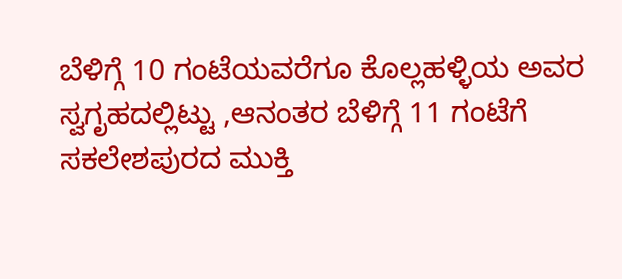ಬೆಳಿಗ್ಗೆ 10 ಗಂಟೆಯವರೆಗೂ ಕೊಲ್ಲಹಳ್ಳಿಯ ಅವರ ಸ್ವಗೃಹದಲ್ಲಿಟ್ಟು ,ಆನಂತರ ಬೆಳಿಗ್ಗೆ 11 ಗಂಟೆಗೆ ಸಕಲೇಶಪುರದ ಮುಕ್ತಿ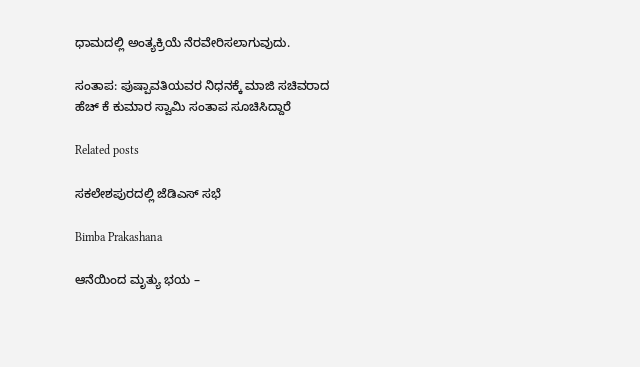ಧಾಮದಲ್ಲಿ ಅಂತ್ಯಕ್ರಿಯೆ ನೆರವೇರಿಸಲಾಗುವುದು.

ಸಂತಾಪ: ಪುಷ್ಪಾವತಿಯವರ ನಿಧನಕ್ಕೆ ಮಾಜಿ ಸಚಿವರಾದ ಹೆಚ್ ಕೆ ಕುಮಾರ ಸ್ವಾಮಿ ಸಂತಾಪ ಸೂಚಿಸಿದ್ದಾರೆ

Related posts

ಸಕಲೇಶಪುರದಲ್ಲಿ ಜೆಡಿಎಸ್ ಸಭೆ

Bimba Prakashana

ಆನೆಯಿಂದ ಮೃತ್ಯು ಭಯ –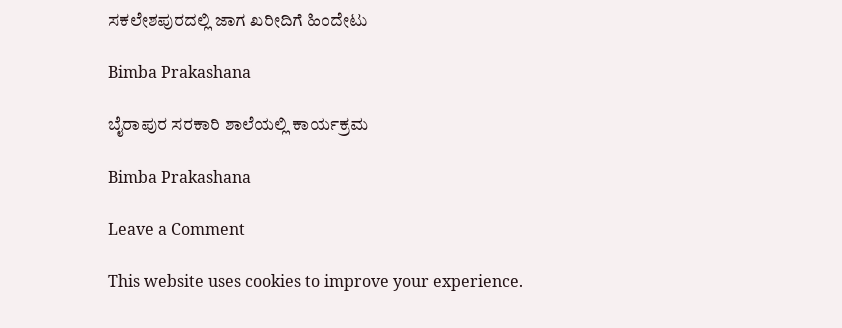ಸಕಲೇಶಪುರದಲ್ಲಿ ಜಾಗ ಖರೀದಿಗೆ ಹಿಂದೇಟು

Bimba Prakashana

ಬೈರಾಪುರ ಸರಕಾರಿ ಶಾಲೆಯಲ್ಲಿ ಕಾರ್ಯಕ್ರಮ

Bimba Prakashana

Leave a Comment

This website uses cookies to improve your experience.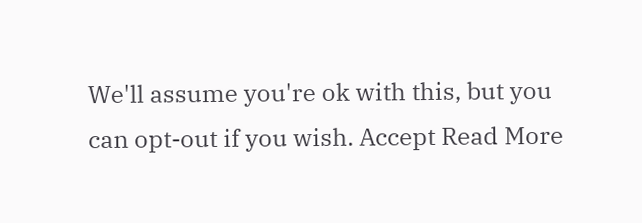We'll assume you're ok with this, but you can opt-out if you wish. Accept Read More